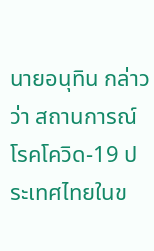นายอนุทิน กล่าวว่า สถานการณ์โรคโควิด-19 ประเทศไทยในข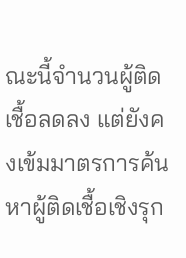ณะนี้จำนวนผู้ติดเชื้อลดลง แต่ยังคงเข้มมาตรการค้นหาผู้ติดเชื้อเชิงรุก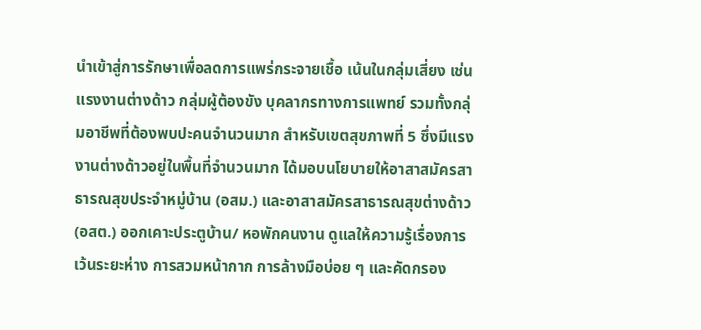นำเข้าสู่การรักษาเพื่อลดการแพร่กระจายเชื้อ เน้นในกลุ่มเสี่ยง เช่น แรงงานต่างด้าว กลุ่มผู้ต้องขัง บุคลากรทางการแพทย์ รวมทั้งกลุ่มอาชีพที่ต้องพบปะคนจำนวนมาก สำหรับเขตสุขภาพที่ 5 ซึ่งมีแรงงานต่างด้าวอยู่ในพื้นที่จำนวนมาก ได้มอบนโยบายให้อาสาสมัครสาธารณสุขประจำหมู่บ้าน (อสม.) และอาสาสมัครสาธารณสุขต่างด้าว (อสต.) ออกเคาะประตูบ้าน/ หอพักคนงาน ดูแลให้ความรู้เรื่องการเว้นระยะห่าง การสวมหน้ากาก การล้างมือบ่อย ๆ และคัดกรอง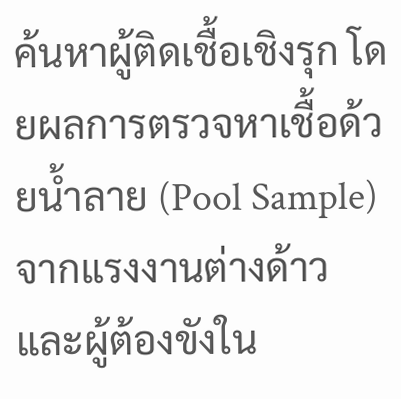ค้นหาผู้ติดเชื้อเชิงรุก โดยผลการตรวจหาเชื้อด้วยน้ำลาย (Pool Sample) จากแรงงานต่างด้าว และผู้ต้องขังใน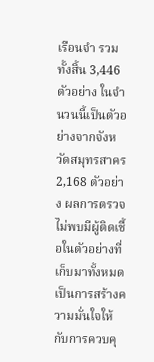เรือนจำ รวมทั้งสิ้น 3,446 ตัวอย่าง ในจำนวนนี้เป็นตัวอย่างจากจังหวัดสมุทรสาคร 2,168 ตัวอย่าง ผลการตรวจไม่พบมีผู้ติดเชื้อในตัวอย่างที่เก็บมาทั้งหมด เป็นการสร้างความมั่นใจให้กับการควบคุ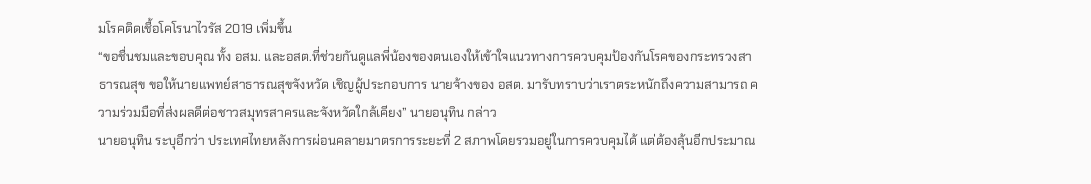มโรคติดเชื้อโคโรนาไวรัส 2019 เพิ่มขึ้น
“ขอชื่นชมและขอบคุณ ทั้ง อสม. และอสต.ที่ช่วยกันดูแลพี่น้องของตนเองให้เข้าใจแนวทางการควบคุมป้องกันโรคของกระทรวงสาธารณสุข ขอให้นายแพทย์สาธารณสุขจังหวัด เชิญผู้ประกอบการ นายจ้างของ อสต. มารับทราบว่าเราตระหนักถึงความสามารถ ความร่วมมือที่ส่งผลดีต่อชาวสมุทรสาครและจังหวัดใกล้เคียง” นายอนุทิน กล่าว
นายอนุทิน ระบุอีกว่า ประเทศไทยหลังการผ่อนคลายมาตรการระยะที่ 2 สภาพโดยรวมอยู่ในการควบคุมได้ แต่ต้องลุ้นอีกประมาณ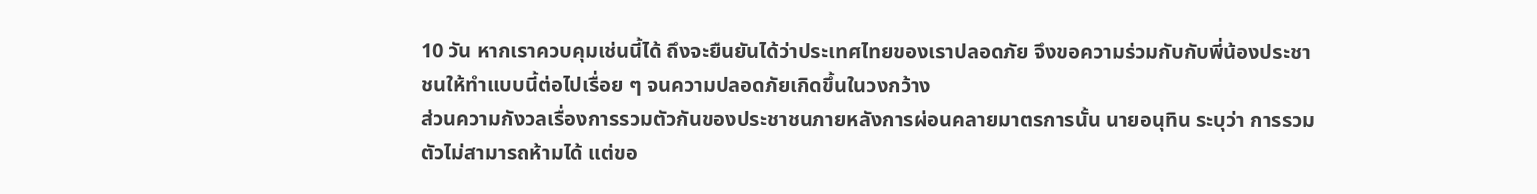10 วัน หากเราควบคุมเช่นนี้ได้ ถึงจะยืนยันได้ว่าประเทศไทยของเราปลอดภัย จึงขอความร่วมกับกับพี่น้องประชาชนให้ทำแบบนี้ต่อไปเรื่อย ๆ จนความปลอดภัยเกิดขึ้นในวงกว้าง
ส่วนความกังวลเรื่องการรวมตัวกันของประชาชนภายหลังการผ่อนคลายมาตรการนั้น นายอนุทิน ระบุว่า การรวมตัวไม่สามารถห้ามได้ แต่ขอ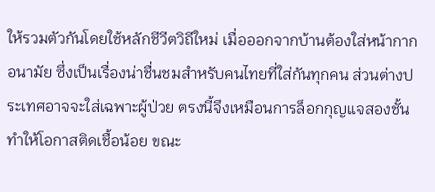ให้รวมตัวกันโดยใช้หลักชีวีตวิถีใหม่ เมื่อออกจากบ้านต้องใส่หน้ากากอนามัย ซึ่งเป็นเรื่องน่าชื่นชมสำหรับคนไทยที่ใส่กันทุกคน ส่วนต่างประเทศอาจจะใส่เฉพาะผู้ป่วย ตรงนี้จึงเหมือนการล็อกกุญแจสองชั้น ทำให้โอกาสติดเชื้อน้อย ขณะ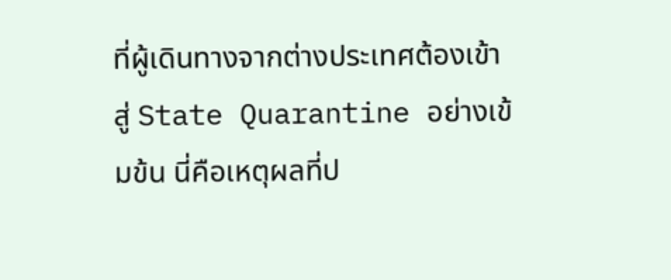ที่ผู้เดินทางจากต่างประเทศต้องเข้าสู่ State Quarantine อย่างเข้มข้น นี่คือเหตุผลที่ป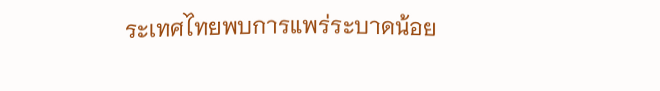ระเทศไทยพบการแพร่ระบาดน้อย